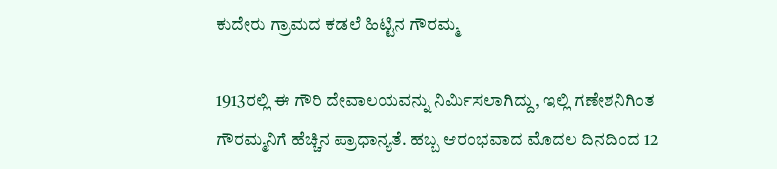ಕುದೇರು ಗ್ರಾಮದ ಕಡಲೆ ಹಿಟ್ಟಿನ ಗೌರಮ್ಮ

1913ರಲ್ಲಿ ಈ ಗೌರಿ ದೇವಾಲಯವನ್ನು ನಿರ್ಮಿಸಲಾಗಿದ್ದು, ಇಲ್ಲಿ ಗಣೇಶನಿಗಿಂತ ಗೌರಮ್ಮನಿಗೆ ಹೆಚ್ಚಿನ ಪ್ರಾಧಾನ್ಯತೆ. ಹಬ್ಬ ಆರಂಭವಾದ ಮೊದಲ ದಿನದಿಂದ 12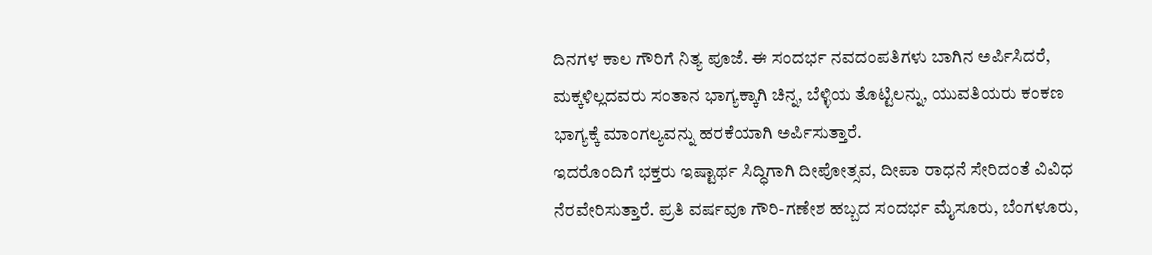ದಿನಗಳ ಕಾಲ ಗೌರಿಗೆ ನಿತ್ಯ ಪೂಜೆ. ಈ ಸಂದರ್ಭ ನವದಂಪತಿಗಳು ಬಾಗಿನ ಅರ್ಪಿಸಿದರೆ, ಮಕ್ಕಳಿಲ್ಲದವರು ಸಂತಾನ ಭಾಗ್ಯಕ್ಕಾಗಿ ಚಿನ್ನ, ಬೆಳ್ಳಿಯ ತೊಟ್ಟಿಲನ್ನು, ಯುವತಿಯರು ಕಂಕಣ ಭಾಗ್ಯಕ್ಕೆ ಮಾಂಗಲ್ಯವನ್ನು ಹರಕೆಯಾಗಿ ಅರ್ಪಿಸುತ್ತಾರೆ.
ಇದರೊಂದಿಗೆ ಭಕ್ತರು ಇಷ್ಟಾರ್ಥ ಸಿದ್ಧಿಗಾಗಿ ದೀಪೋತ್ಸವ, ದೀಪಾ ರಾಧನೆ ಸೇರಿದಂತೆ ವಿವಿಧ ನೆರವೇರಿಸುತ್ತಾರೆ. ಪ್ರತಿ ವರ್ಷವೂ ಗೌರಿ-ಗಣೇಶ ಹಬ್ಬದ ಸಂದರ್ಭ ಮೈಸೂರು, ಬೆಂಗಳೂರು,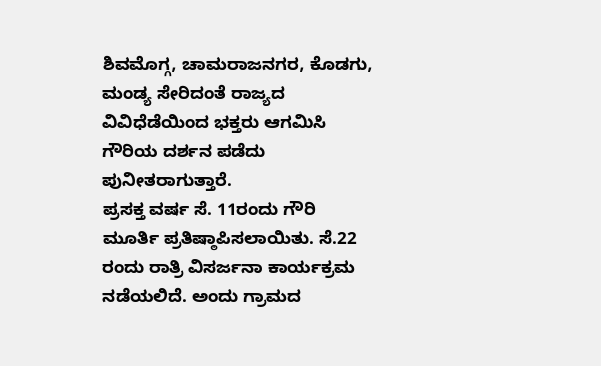ಶಿವಮೊಗ್ಗ, ಚಾಮರಾಜನಗರ, ಕೊಡಗು, ಮಂಡ್ಯ ಸೇರಿದಂತೆ ರಾಜ್ಯದ ವಿವಿಧೆಡೆಯಿಂದ ಭಕ್ತರು ಆಗಮಿಸಿ ಗೌರಿಯ ದರ್ಶನ ಪಡೆದು ಪುನೀತರಾಗುತ್ತಾರೆ.
ಪ್ರಸಕ್ತ ವರ್ಷ ಸೆ. 11ರಂದು ಗೌರಿ ಮೂರ್ತಿ ಪ್ರತಿಷ್ಠಾಪಿಸಲಾಯಿತು. ಸೆ.22 ರಂದು ರಾತ್ರಿ ವಿಸರ್ಜನಾ ಕಾರ್ಯಕ್ರಮ ನಡೆಯಲಿದೆ. ಅಂದು ಗ್ರಾಮದ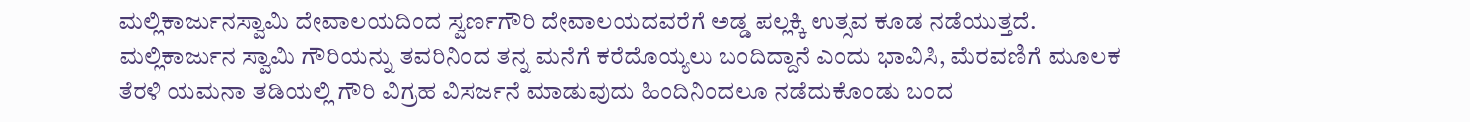ಮಲ್ಲಿಕಾರ್ಜುನಸ್ವಾಮಿ ದೇವಾಲಯದಿಂದ ಸ್ವರ್ಣಗೌರಿ ದೇವಾಲಯದವರೆಗೆ ಅಡ್ಡ ಪಲ್ಲಕ್ಕಿ ಉತ್ಸವ ಕೂಡ ನಡೆಯುತ್ತದೆ.
ಮಲ್ಲಿಕಾರ್ಜುನ ಸ್ವಾಮಿ ಗೌರಿಯನ್ನು ತವರಿನಿಂದ ತನ್ನ ಮನೆಗೆ ಕರೆದೊಯ್ಯಲು ಬಂದಿದ್ದಾನೆ ಎಂದು ಭಾವಿಸಿ, ಮೆರವಣಿಗೆ ಮೂಲಕ ತೆರಳಿ ಯಮನಾ ತಡಿಯಲ್ಲಿ ಗೌರಿ ವಿಗ್ರಹ ವಿಸರ್ಜನೆ ಮಾಡುವುದು ಹಿಂದಿನಿಂದಲೂ ನಡೆದುಕೊಂಡು ಬಂದ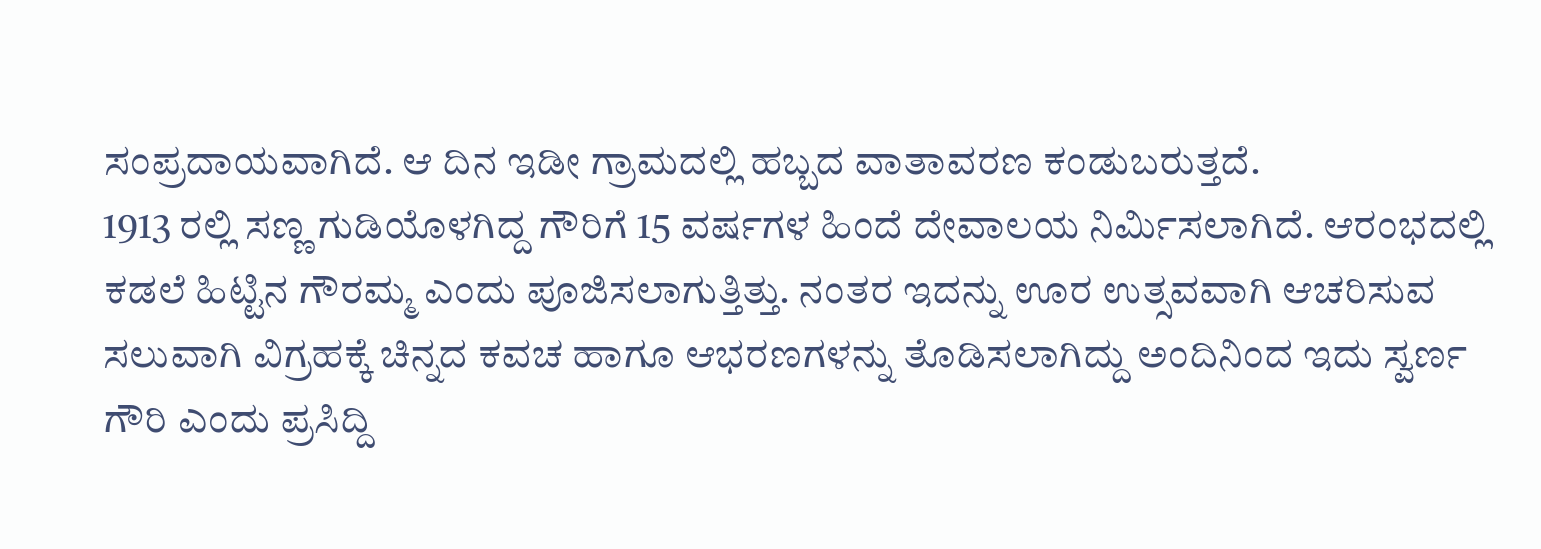ಸಂಪ್ರದಾಯವಾಗಿದೆ. ಆ ದಿನ ಇಡೀ ಗ್ರಾಮದಲ್ಲಿ ಹಬ್ಬದ ವಾತಾವರಣ ಕಂಡುಬರುತ್ತದೆ.
1913 ರಲ್ಲಿ ಸಣ್ಣ ಗುಡಿಯೊಳಗಿದ್ದ ಗೌರಿಗೆ 15 ವರ್ಷಗಳ ಹಿಂದೆ ದೇವಾಲಯ ನಿರ್ಮಿಸಲಾಗಿದೆ. ಆರಂಭದಲ್ಲಿ ಕಡಲೆ ಹಿಟ್ಟಿನ ಗೌರಮ್ಮ ಎಂದು ಪೂಜಿಸಲಾಗುತ್ತಿತ್ತು. ನಂತರ ಇದನ್ನು ಊರ ಉತ್ಸವವಾಗಿ ಆಚರಿಸುವ ಸಲುವಾಗಿ ವಿಗ್ರಹಕ್ಕೆ ಚಿನ್ನದ ಕವಚ ಹಾಗೂ ಆಭರಣಗಳನ್ನು ತೊಡಿಸಲಾಗಿದ್ದು ಅಂದಿನಿಂದ ಇದು ಸ್ವರ್ಣ ಗೌರಿ ಎಂದು ಪ್ರಸಿದ್ದಿ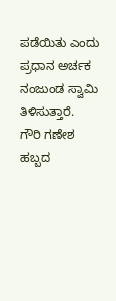ಪಡೆಯಿತು ಎಂದು ಪ್ರಧಾನ ಅರ್ಚಕ ನಂಜುಂಡ ಸ್ವಾಮಿ ತಿಳಿಸುತ್ತಾರೆ.
ಗೌರಿ ಗಣೇಶ ಹಬ್ಬದ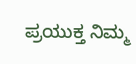ಪ್ರಯುಕ್ತ ನಿಮ್ಮ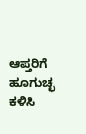ಆಪ್ತರಿಗೆ ಹೂಗುಚ್ಛ ಕಳಿಸಿ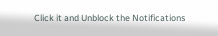Click it and Unblock the Notifications